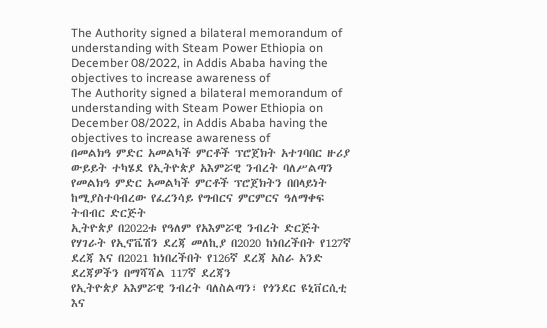The Authority signed a bilateral memorandum of understanding with Steam Power Ethiopia on December 08/2022, in Addis Ababa having the objectives to increase awareness of
The Authority signed a bilateral memorandum of understanding with Steam Power Ethiopia on December 08/2022, in Addis Ababa having the objectives to increase awareness of
በመልክዓ ምድር አመልካች ምርቶች ፕሮጀክት አተገባበር ዙሪያ ውይይት ተካሄደ የኢትዮጵያ አእምሯዊ ንብረት ባለሥልጣን የመልክዓ ምድር አመልካች ምርቶች ፕሮጀክትን በበላይነት ከሚያስተባብረው የፈረንሳይ የግብርና ምርምርና ዓለማቀፍ ትብብር ድርጅት
ኢትዮጵያ በ2022ቱ የዓለም የአእምሯዊ ንብረት ድርጅት የሃገራት የኢኖቬሽን ደረጃ መለኪያ በ2020 ከነበረችበት የ127ኛ ደረጃ እና በ2021 ከነበረችበት የ126ኛ ደረጃ አስራ አንድ ደረጃዎችን በማሻሻል 117ኛ ደረጃን
የኢትዮጵያ አእምሯዊ ንብረት ባለስልጣን፣ የጎንደር ዩኒቨርሲቲ እና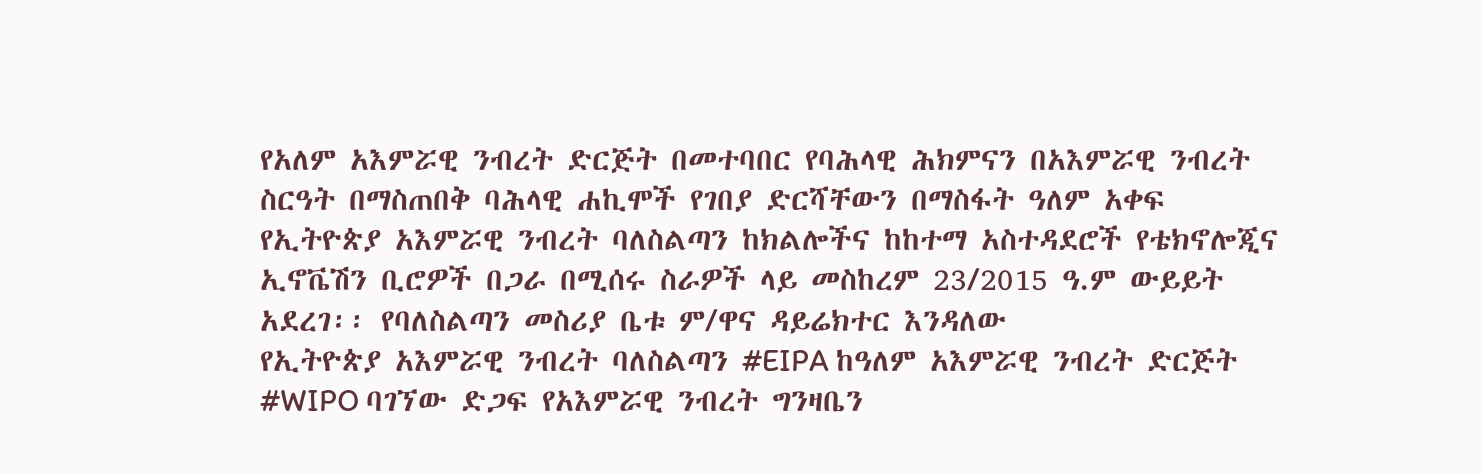የአለም አእምሯዊ ንብረት ድርጅት በመተባበር የባሕላዊ ሕክምናን በአእምሯዊ ንብረት ስርዓት በማስጠበቅ ባሕላዊ ሐኪሞች የገበያ ድርሻቸውን በማስፋት ዓለም አቀፍ
የኢትዮጵያ አእምሯዊ ንብረት ባለስልጣን ከክልሎችና ከከተማ አስተዳደሮች የቴክኖሎጂና ኢኖቬሽን ቢሮዎች በጋራ በሚሰሩ ስራዎች ላይ መስከረም 23/2015 ዓ.ም ውይይት አደረገ፡፡ የባለስልጣን መስሪያ ቤቱ ም/ዋና ዳይሬክተር እንዳለው
የኢትዮጵያ አእምሯዊ ንብረት ባለስልጣን #EIPA ከዓለም አእምሯዊ ንብረት ድርጅት #WIPO ባገኘው ድጋፍ የአእምሯዊ ንብረት ግንዛቤን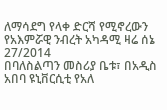ለማሳደግ የላቀ ድርሻ የሚኖረውን የአእምሯዊ ንብረት አካዳሚ ዛሬ ሰኔ 27/2014
በባለስልጣን መስሪያ ቤቱ፣ በአዲስ አበባ ዩኒቨርሲቲ የአለ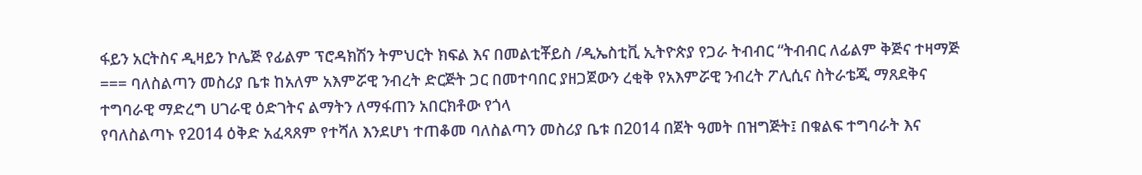ፋይን አርትስና ዲዛይን ኮሌጅ የፊልም ፕሮዳክሽን ትምህርት ክፍል እና በመልቲቾይስ /ዲኤስቲቪ ኢትዮጵያ የጋራ ትብብር “ትብብር ለፊልም ቅጅና ተዛማጅ
=== ባለስልጣን መስሪያ ቤቱ ከአለም አእምሯዊ ንብረት ድርጅት ጋር በመተባበር ያዘጋጀውን ረቂቅ የአእምሯዊ ንብረት ፖሊሲና ስትራቴጂ ማጸደቅና ተግባራዊ ማድረግ ሀገራዊ ዕድገትና ልማትን ለማፋጠን አበርክቶው የጎላ
የባለስልጣኑ የ2014 ዕቅድ አፈጻጸም የተሻለ እንደሆነ ተጠቆመ ባለስልጣን መስሪያ ቤቱ በ2014 በጀት ዓመት በዝግጅት፤ በቁልፍ ተግባራት እና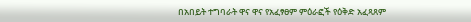በአበይት ተግባራት ዋና ዋና የአፈፃፀም ምዕራፎች የዕቅድ አፈጻጸም